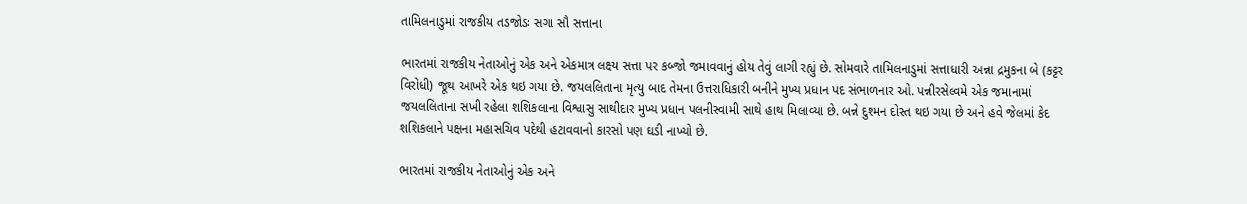તામિલનાડુમાં રાજકીય તડજોડઃ સગા સૌ સત્તાના

ભારતમાં રાજકીય નેતાઓનું એક અને એકમાત્ર લક્ષ્ય સત્તા પર કબ્જો જમાવવાનું હોય તેવું લાગી રહ્યું છે. સોમવારે તામિલનાડુમાં સત્તાધારી અન્ના દ્રમુકના બે (કટ્ટર વિરોધી) જૂથ આખરે એક થઇ ગયા છે. જયલલિતાના મૃત્યુ બાદ તેમના ઉત્તરાધિકારી બનીને મુખ્ય પ્રધાન પદ સંભાળનાર ઓ. પન્નીરસેલ્વમે એક જમાનામાં જયલલિતાના સખી રહેલા શશિકલાના વિશ્વાસુ સાથીદાર મુખ્ય પ્રધાન પલનીસ્વામી સાથે હાથ મિલાવ્યા છે. બન્ને દુશ્મન દોસ્ત થઇ ગયા છે અને હવે જેલમાં કેદ શશિકલાને પક્ષના મહાસચિવ પદેથી હટાવવાનો કારસો પણ ઘડી નાખ્યો છે.

ભારતમાં રાજકીય નેતાઓનું એક અને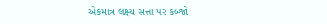એકમાત્ર લક્ષ્ય સત્તા પર કબ્જો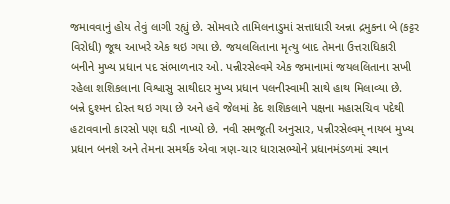જમાવવાનું હોય તેવું લાગી રહ્યું છે. સોમવારે તામિલનાડુમાં સત્તાધારી અન્ના દ્રમુકના બે (કટ્ટર વિરોધી) જૂથ આખરે એક થઇ ગયા છે. જયલલિતાના મૃત્યુ બાદ તેમના ઉત્તરાધિકારી બનીને મુખ્ય પ્રધાન પદ સંભાળનાર ઓ. પન્નીરસેલ્વમે એક જમાનામાં જયલલિતાના સખી રહેલા શશિકલાના વિશ્વાસુ સાથીદાર મુખ્ય પ્રધાન પલનીસ્વામી સાથે હાથ મિલાવ્યા છે. બન્ને દુશ્મન દોસ્ત થઇ ગયા છે અને હવે જેલમાં કેદ શશિકલાને પક્ષના મહાસચિવ પદેથી હટાવવાનો કારસો પણ ઘડી નાખ્યો છે. નવી સમજૂતી અનુસાર, પન્નીરસેલ્વમ્ નાયબ મુખ્ય પ્રધાન બનશે અને તેમના સમર્થક એવા ત્રણ-ચાર ધારાસભ્યોને પ્રધાનમંડળમાં સ્થાન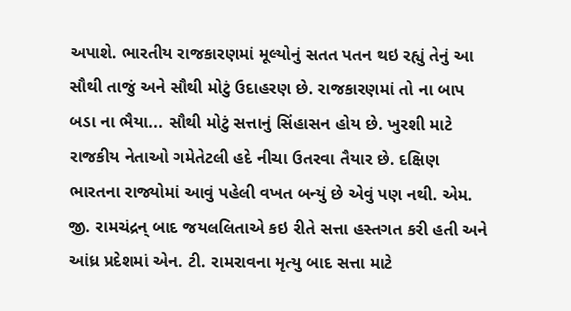અપાશે. ભારતીય રાજકારણમાં મૂલ્યોનું સતત પતન થઇ રહ્યું તેનું આ સૌથી તાજું અને સૌથી મોટું ઉદાહરણ છે. રાજકારણમાં તો ના બાપ બડા ના ભૈયા... સૌથી મોટું સત્તાનું સિંહાસન હોય છે. ખુરશી માટે રાજકીય નેતાઓ ગમેતેટલી હદે નીચા ઉતરવા તૈયાર છે. દક્ષિણ ભારતના રાજ્યોમાં આવું પહેલી વખત બન્યું છે એવું પણ નથી. એમ. જી. રામચંદ્રન્ બાદ જયલલિતાએ કઇ રીતે સત્તા હસ્તગત કરી હતી અને આંધ્ર પ્રદેશમાં એન. ટી. રામરાવના મૃત્યુ બાદ સત્તા માટે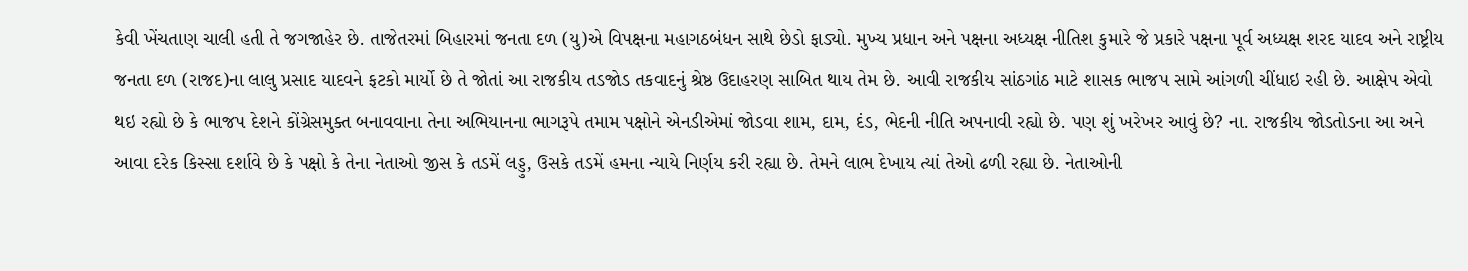કેવી ખેંચતાણ ચાલી હતી તે જગજાહેર છે. તાજેતરમાં બિહારમાં જનતા દળ (યુ)એ વિપક્ષના મહાગઠબંધન સાથે છેડો ફાડ્યો. મુખ્ય પ્રધાન અને પક્ષના અધ્યક્ષ નીતિશ કુમારે જે પ્રકારે પક્ષના પૂર્વ અધ્યક્ષ શરદ યાદવ અને રાષ્ટ્રીય જનતા દળ (રાજદ)ના લાલુ પ્રસાદ યાદવને ફટકો માર્યો છે તે જોતાં આ રાજકીય તડજોડ તકવાદનું શ્રેષ્ઠ ઉદાહરણ સાબિત થાય તેમ છે. આવી રાજકીય સાંઠગાંઠ માટે શાસક ભાજપ સામે આંગળી ચીંધાઇ રહી છે. આક્ષેપ એવો થઇ રહ્યો છે કે ભાજપ દેશને કોંગ્રેસમુક્ત બનાવવાના તેના અભિયાનના ભાગરૂપે તમામ પક્ષોને એનડીએમાં જોડવા શામ, દામ, દંડ, ભેદની નીતિ અપનાવી રહ્યો છે. પણ શું ખરેખર આવું છે? ના. રાજકીય જોડતોડના આ અને આવા દરેક કિસ્સા દર્શાવે છે કે પક્ષો કે તેના નેતાઓ જીસ કે તડમેં લડ્ડુ, ઉસકે તડમેં હમના ન્યાયે નિર્ણય કરી રહ્યા છે. તેમને લાભ દેખાય ત્યાં તેઓ ઢળી રહ્યા છે. નેતાઓની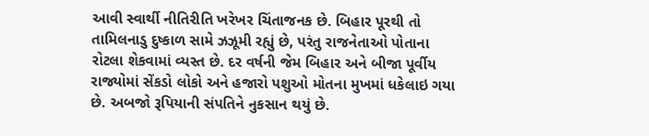આવી સ્વાર્થી નીતિરીતિ ખરેખર ચિંતાજનક છે. બિહાર પૂરથી તો તામિલનાડુ દુષ્કાળ સામે ઝઝૂમી રહ્યું છે, પરંતુ રાજનેતાઓ પોતાના રોટલા શેકવામાં વ્યસ્ત છે. દર વર્ષની જેમ બિહાર અને બીજા પૂર્વીય રાજ્યોમાં સેંકડો લોકો અને હજારો પશુઓ મોતના મુખમાં ધકેલાઇ ગયા છે. અબજો રૂપિયાની સંપતિને નુકસાન થયું છે.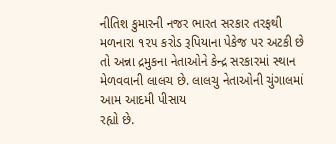નીતિશ કુમારની નજર ભારત સરકાર તરફથી મળનારા ૧૨૫ કરોડ રૂપિયાના પેકેજ પર અટકી છે તો અન્ના દ્રમુકના નેતાઓને કેન્દ્ર સરકારમાં સ્થાન મેળવવાની લાલચ છે. લાલચુ નેતાઓની ચુંગાલમાં આમ આદમી પીસાય
રહ્યો છે.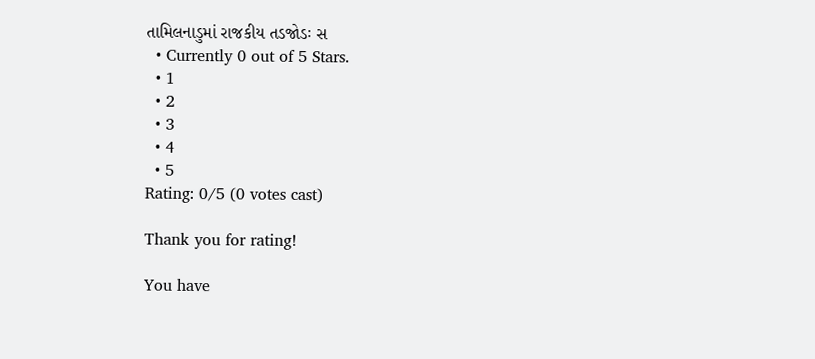તામિલનાડુમાં રાજકીય તડજોડઃ સ
  • Currently 0 out of 5 Stars.
  • 1
  • 2
  • 3
  • 4
  • 5
Rating: 0/5 (0 votes cast)

Thank you for rating!

You have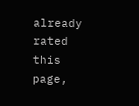already rated this page,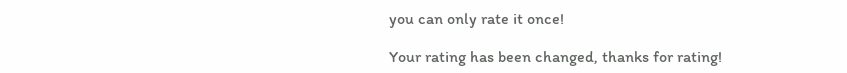you can only rate it once!

Your rating has been changed, thanks for rating!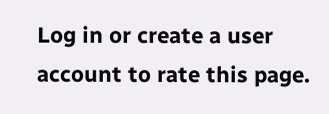Log in or create a user account to rate this page.